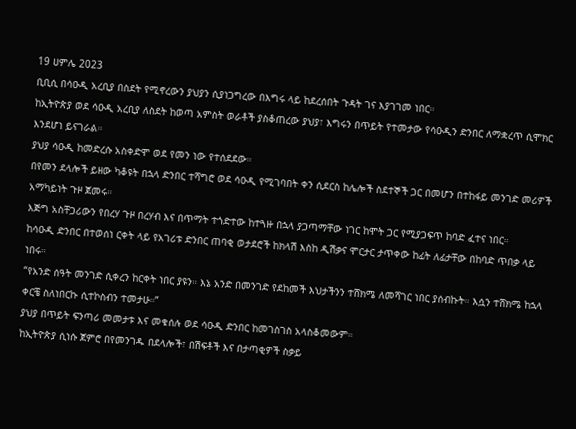19 ሀምሌ 2023
ቢቢሲ በሳዑዲ አረቢያ በስደት የሚኖረውን ያህያን ሲያነጋግረው በእግሩ ላይ ከደረሰበት ጉዳት ገና እያገገመ ነበር።
ከኢትዮጵያ ወደ ሳዑዲ አረቢያ ለስደት ከወጣ አምስት ወራቶች ያስቆጠረው ያህያ፣ እግሩን በጥይት የተመታው የሳዑዲን ድንበር ለማቋረጥ ሲሞክር እንደሆነ ይናገራል።
ያህያ ሳዑዲ ከመድረሱ አስቀድሞ ወደ የመን ነው የተሰደደው።
በየመን ደላሎች ይዘው ካቆዩት በኋላ ድንበር ተሻግሮ ወደ ሳዑዲ የሚገባበት ቀን ሲደርስ ከሌሎች ስደተኞች ጋር በመሆን በተከፋይ መንገድ መሪዎች አማካይነት ጉዞ ጀመሩ።
እጅግ አስቸጋሪውን የበረሃ ጉዞ በረሃብ እና በጥማት ተጎድተው ከተጓዙ በኋላ ያጋጣማቸው ነገር ከሞት ጋር የሚያጋፍጥ ከባድ ፈተና ነበር።
ከሳዑዲ ድንበር በተወሰነ ርቀት ላይ የአገሪቱ ድንበር ጠባቂ ወታደሮች ከክላሽ እስከ ዲሽቃና ሞርታር ታጥቀው ከፊት ለፊታቸው በከባድ ጥበቃ ላይ ነበሩ።
“የአንድ ሰዓት መንገድ ሲቀረን ከርቀት ነበር ያዩን። እኔ አንድ በመንገድ የደከመች እህታችንን ተሸክሜ ለመሻገር ነበር ያሰብኩት። እሷን ተሸክሜ ከኋላ ቀርቼ ስለነበርኩ ሲተኮስብን ተመታሁ።”
ያህያ በጥይት ፍንጣሪ መመታቱ እና መቁሰሉ ወደ ሳዑዲ ድንበር ከመገስገስ አላስቆመውም።
ከኢትዮጵያ ሲነሱ ጀምሮ በየመንገዱ በደላሎች፣ በሽፍቶች እና በታጣቂዎች ስቃይ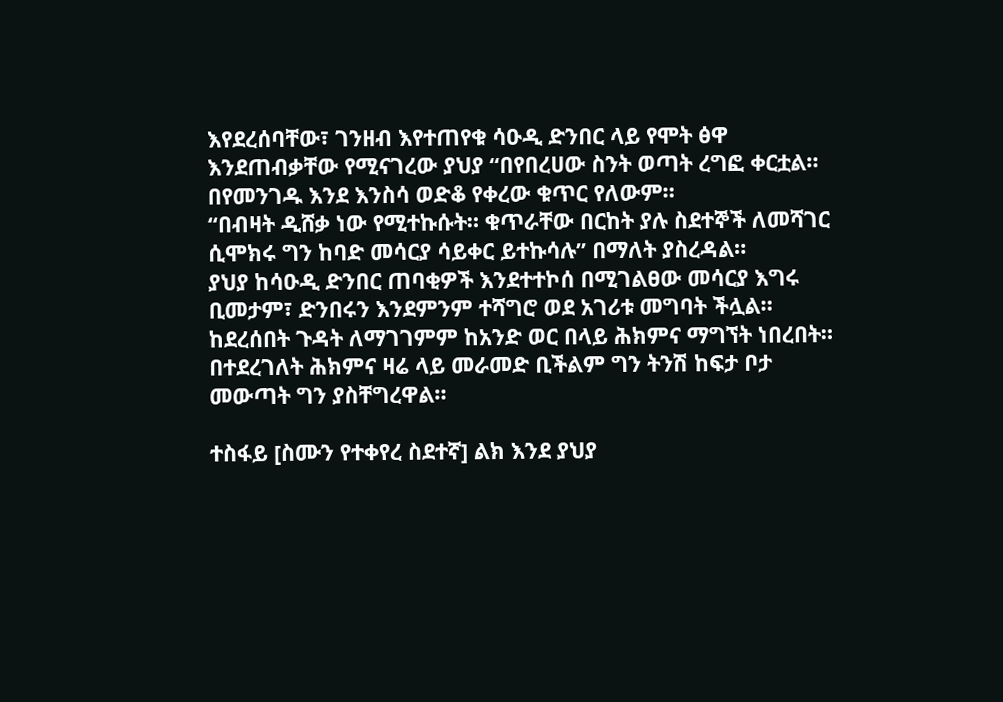እየደረሰባቸው፣ ገንዘብ እየተጠየቁ ሳዑዲ ድንበር ላይ የሞት ፅዋ እንደጠብቃቸው የሚናገረው ያህያ “በየበረሀው ስንት ወጣት ረግፎ ቀርቷል። በየመንገዱ እንደ እንስሳ ወድቆ የቀረው ቁጥር የለውም።
“በብዛት ዲሸቃ ነው የሚተኩሱት። ቁጥራቸው በርከት ያሉ ስደተኞች ለመሻገር ሲሞክሩ ግን ከባድ መሳርያ ሳይቀር ይተኩሳሉ” በማለት ያስረዳል።
ያህያ ከሳዑዲ ድንበር ጠባቂዎች እንደተተኮሰ በሚገልፀው መሳርያ እግሩ ቢመታም፣ ድንበሩን እንደምንም ተሻግሮ ወደ አገሪቱ መግባት ችሏል።
ከደረሰበት ጉዳት ለማገገምም ከአንድ ወር በላይ ሕክምና ማግኘት ነበረበት። በተደረገለት ሕክምና ዛሬ ላይ መራመድ ቢችልም ግን ትንሽ ከፍታ ቦታ መውጣት ግን ያስቸግረዋል።

ተስፋይ [ስሙን የተቀየረ ስደተኛ] ልክ እንደ ያህያ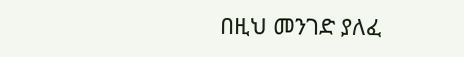በዚህ መንገድ ያለፈ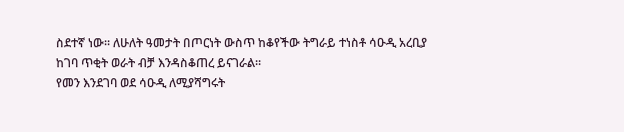ስደተኛ ነው። ለሁለት ዓመታት በጦርነት ውስጥ ከቆየችው ትግራይ ተነስቶ ሳዑዲ አረቢያ ከገባ ጥቂት ወራት ብቻ እንዳስቆጠረ ይናገራል።
የመን እንደገባ ወደ ሳዑዲ ለሚያሻግሩት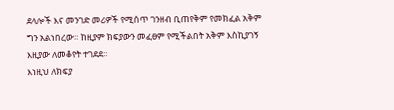ደላሎች እና መንገድ መሪዎች የሚሰጥ ገንዘብ ቢጠየቅም የመክፈል አቅም ግን አልነበረው። ከዚያም ክፍያውን መፈፀም የሚችልበት አቅም እስኪያገኝ እዚያው ለመቆየት ተገደደ።
እነዚህ ለክፍያ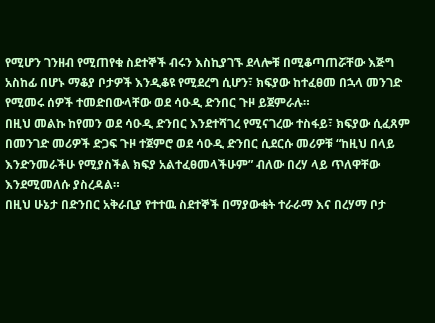የሚሆን ገንዘብ የሚጠየቁ ስደተኞች ብሩን እስኪያገኙ ደላሎቹ በሚቆጣጠሯቸው እጅግ አስከፊ በሆኑ ማቆያ ቦታዎች እንዲቆዩ የሚደረግ ሲሆን፣ ክፍያው ከተፈፀመ በኋላ መንገድ የሚመሩ ሰዎች ተመድበውላቸው ወደ ሳዑዲ ድንበር ጉዞ ይጀምራሉ።
በዚህ መልኩ ከየመን ወደ ሳዑዲ ድንበር እንደተሻገረ የሚናገረው ተስፋይ፣ ክፍያው ሲፈጸም በመንገድ መሪዎች ድጋፍ ጉዞ ተጀምሮ ወደ ሳዑዲ ድንበር ሲደርሱ መሪዎቹ “ከዚህ በላይ እንድንመራችሁ የሚያስችል ክፍያ አልተፈፀመላችሁም” ብለው በረሃ ላይ ጥለዋቸው እንደሚመለሱ ያስረዳል።
በዚህ ሁኔታ በድንበር አቅራቢያ የተተዉ ስደተኞች በማያውቁት ተራራማ እና በረሃማ ቦታ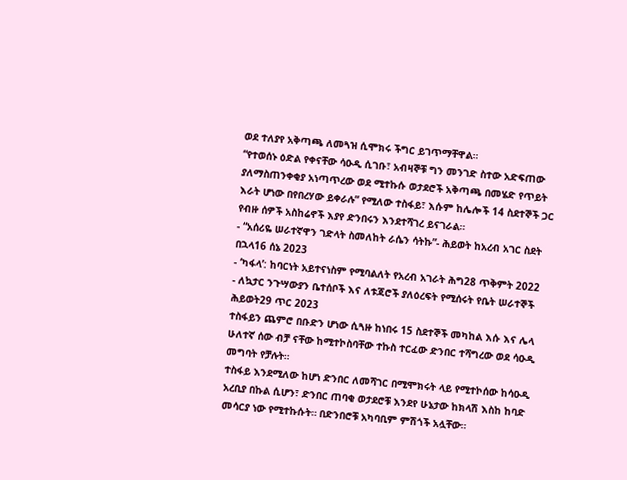ወደ ተለያየ አቅጣጫ ለመጓዝ ሲሞክሩ ችግር ይገጥማቸዋል።
“የተወሰኑ ዕድል የቀናቸው ሳዑዲ ሲገቡ፣ አብዛኞቹ ግን መንገድ ስተው አድፍጠው ያለማስጠንቀቂያ አነጣጥረው ወደ ሚተኩሱ ወታደሮች አቅጣጫ በመሄድ የጥይት እራት ሆነው በየበረሃው ይቀራሉ” የሚለው ተስፋይ፣ እሱም ከሌሎች 14 ስደተኞች ጋር የብዙ ሰዎች አስከሬኖች እያየ ድንበሩን እንደተሻገረ ይናገራል።
- “አሰሪዬ ሠራተኛዋን ገድላት ስመለከት ራሴን ሳትኩ”- ሕይወት ከአረብ አገር ስደት በኋላ16 ሰኔ 2023
- ‘ካፋላ’: ከባርነት አይተናነስም የሚባልለት የአረብ አገራት ሕግ28 ጥቅምት 2022
- ለኳታር ንጉሣውያን ቤተሰቦች እና ለቱጃሮች ያለዕረፍት የሚሰሩት የቤት ሠራተኞች ሕይወት29 ጥር 2023
ተስፋይን ጨምሮ በቡድን ሆነው ሲጓዙ ከነበሩ 15 ስደተኞች መካከል እሱ እና ሌላ ሁለተኛ ሰው ብቻ ናቸው ከሚተኮስባቸው ተኩስ ተርፈው ድንበር ተሻግረው ወደ ሳዑዲ መግባት የቻሉት።
ተስፋይ እንደሚለው ከሆነ ድንበር ለመሻገር በሚሞክሩት ላይ የሚተኮሰው ከሳዑዲ አረቢያ በኩል ሲሆን፣ ድንበር ጠባቂ ወታደሮቹ እንደየ ሁኔታው ከክላሽ እስከ ከባድ መሳርያ ነው የሚተኩሱት። በድንበሮቹ አካባቢም ምሽጎች አሏቸው።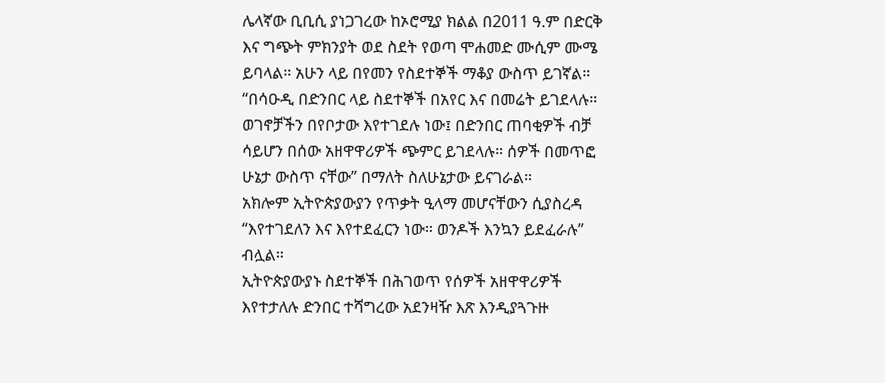ሌላኛው ቢቢሲ ያነጋገረው ከኦሮሚያ ክልል በ2011 ዓ.ም በድርቅ እና ግጭት ምክንያት ወደ ስደት የወጣ ሞሐመድ ሙሲም ሙሜ ይባላል። አሁን ላይ በየመን የስደተኞች ማቆያ ውስጥ ይገኛል።
“በሳዑዲ በድንበር ላይ ስደተኞች በአየር እና በመሬት ይገደላሉ። ወገኖቻችን በየቦታው እየተገደሉ ነው፤ በድንበር ጠባቂዎች ብቻ ሳይሆን በሰው አዘዋዋሪዎች ጭምር ይገደላሉ። ሰዎች በመጥፎ ሁኔታ ውስጥ ናቸው” በማለት ስለሁኔታው ይናገራል።
አክሎም ኢትዮጵያውያን የጥቃት ዒላማ መሆናቸውን ሲያስረዳ “እየተገደለን እና እየተደፈርን ነው። ወንዶች እንኳን ይደፈራሉ” ብሏል።
ኢትዮጵያውያኑ ስደተኞች በሕገወጥ የሰዎች አዘዋዋሪዎች እየተታለሉ ድንበር ተሻግረው አደንዛዥ እጽ እንዲያጓጉዙ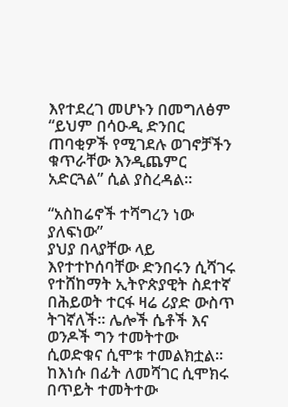እየተደረገ መሆኑን በመግለፅም “ይህም በሳዑዲ ድንበር ጠባቂዎች የሚገደሉ ወገኖቻችን ቁጥራቸው እንዲጨምር አድርጓል” ሲል ያስረዳል።

“አስከሬኖች ተሻግረን ነው ያለፍነው”
ያህያ በላያቸው ላይ እየተተኮሰባቸው ድንበሩን ሲሻገሩ የተሸከማት ኢትዮጵያዊት ስደተኛ በሕይወት ተርፋ ዛሬ ሪያድ ውስጥ ትገኛለች። ሌሎች ሴቶች እና ወንዶች ግን ተመትተው ሲወድቁና ሲሞቱ ተመልክቷል። ከእነሱ በፊት ለመሻገር ሲሞክሩ በጥይት ተመትተው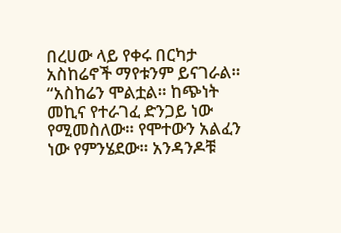በረሀው ላይ የቀሩ በርካታ አስከሬኖች ማየቱንም ይናገራል።
“አስከሬን ሞልቷል። ከጭነት መኪና የተራገፈ ድንጋይ ነው የሚመስለው። የሞተውን አልፈን ነው የምንሄደው። አንዳንዶቹ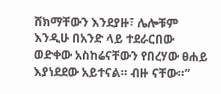ሸክማቸውን እንደያዙ፣ ሌሎቹም እንዲሁ በአንድ ላይ ተደራርበው ወድቀው አስከሬናቸውን የበረሃው ፀሐይ እያነደደው አይተናል። ብዙ ናቸው።”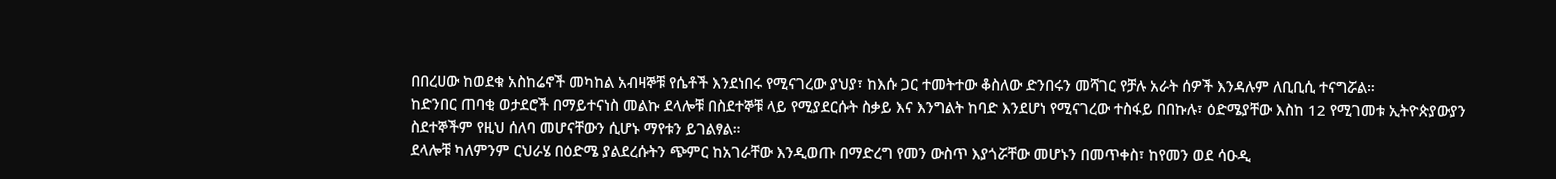በበረሀው ከወደቁ አስከሬኖች መካከል አብዛኞቹ የሴቶች እንደነበሩ የሚናገረው ያህያ፣ ከእሱ ጋር ተመትተው ቆስለው ድንበሩን መሻገር የቻሉ አራት ሰዎች እንዳሉም ለቢቢሲ ተናግሯል።
ከድንበር ጠባቂ ወታደሮች በማይተናነስ መልኩ ደላሎቹ በስደተኞቹ ላይ የሚያደርሱት ስቃይ እና እንግልት ከባድ እንደሆነ የሚናገረው ተስፋይ በበኩሉ፣ ዕድሜያቸው እስከ 12 የሚገመቱ ኢትዮጵያውያን ስደተኞችም የዚህ ሰለባ መሆናቸውን ሲሆኑ ማየቱን ይገልፃል።
ደላሎቹ ካለምንም ርህራሄ በዕድሜ ያልደረሱትን ጭምር ከአገራቸው እንዲወጡ በማድረግ የመን ውስጥ እያጎሯቸው መሆኑን በመጥቀስ፣ ከየመን ወደ ሳዑዲ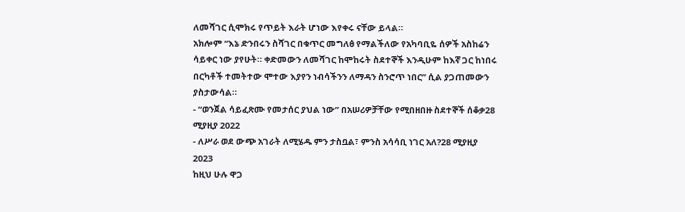ለመሻገር ሲሞክሩ የጥይት እራት ሆነው እየቀሩ ናቸው ይላል።
አክሎም “እኔ ድንበሩን ስሻገር በቁጥር መግለፅ የማልችለው የአካባቢዬ ሰዎች አስከሬን ሳይቀር ነው ያየሁት። ቀድመውን ለመሻገር ከሞከሩት ስደተኞች እንዲሁም ከእኛ ጋር ከነበሩ በርካቶች ተመትተው ሞተው እያየን ነብሳችንን ለማዳን ስንሮጥ ነበር” ሲል ያጋጠመውን ያስታውሳል።
- “ወንጀል ሳይፈጽሙ የመታሰር ያህል ነው” በአሠሪዎቻቸው የሚበዘበዙ ስደተኞች ሰቆቃ28 ሚያዚያ 2022
- ለሥራ ወደ ውጭ አገራት ለሚሄዱ ምን ታስቧል፣ ምንስ አሳሳቢ ነገር አለ?28 ሚያዚያ 2023
ከዚህ ሁሉ ዋጋ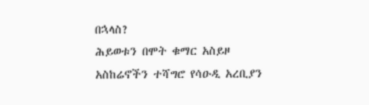በኋላስ?
ሕይወቱን በሞት ቁማር አስይዞ አስከሬኖችን ተሻግሮ የሳዑዲ አረቢያን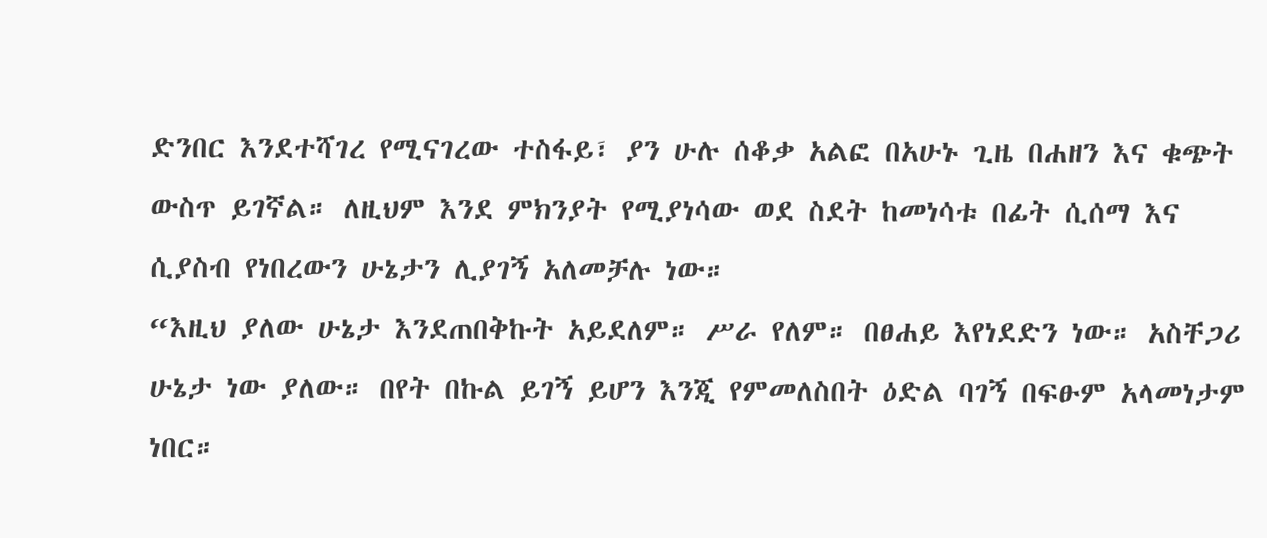ድንበር እንደተሻገረ የሚናገረው ተስፋይ፣ ያን ሁሉ ሰቆቃ አልፎ በአሁኑ ጊዜ በሐዘን እና ቁጭት ውስጥ ይገኛል። ለዚህም እንደ ምክንያት የሚያነሳው ወደ ስደት ከመነሳቱ በፊት ሲሰማ እና ሲያስብ የነበረውን ሁኔታን ሊያገኝ አለመቻሉ ነው።
“እዚህ ያለው ሁኔታ እንደጠበቅኩት አይደለም። ሥራ የለም። በፀሐይ እየነደድን ነው። አስቸጋሪ ሁኔታ ነው ያለው። በየት በኩል ይገኝ ይሆን እንጂ የምመለስበት ዕድል ባገኝ በፍፁም አላመነታም ነበር።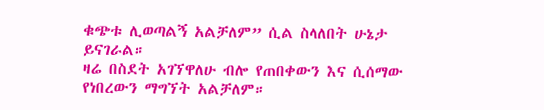ቁጭቱ ሊወጣልኝ አልቻለም” ሲል ስላለበት ሁኔታ ይናገራል።
ዛሬ በስደት አገኘዋለሁ ብሎ የጠበቀውን እና ሲሰማው የነበረውን ማግኘት አልቻለም።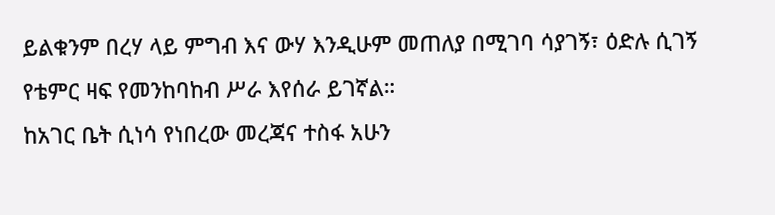ይልቁንም በረሃ ላይ ምግብ እና ውሃ እንዲሁም መጠለያ በሚገባ ሳያገኝ፣ ዕድሉ ሲገኝ የቴምር ዛፍ የመንከባከብ ሥራ እየሰራ ይገኛል።
ከአገር ቤት ሲነሳ የነበረው መረጃና ተስፋ አሁን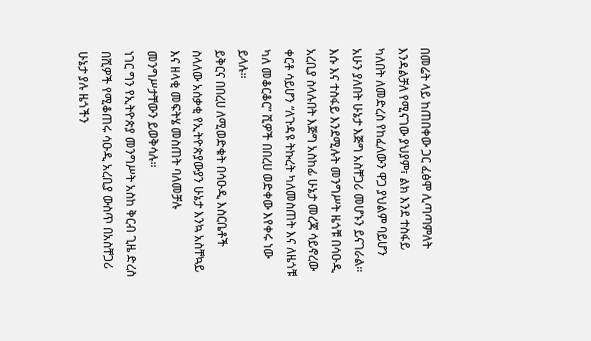በመሬት ላይ ከጠበቀው ጋር ፈፅሞ ሊጣጣምለት እንዳልቻለ የሚናገው ያህያም፣ ልክ እንደ ተስፋይ ካለበት ለመድረስ የከፈለውን ዋጋ ያህልም ባይሆን አሁን ያለበት ሁኔታ እጅግ አስቸጋሪ መሆኑን ይናገራል።
እሱ እና ተስፋይ እንደሚሉት መንግሥት ዜጎቹ በሳዑዲ አረቢያ ስላሉበት እጅግ አስከፊ ሁኔታ መረጃ ሳይኖረው ቀርቶ ሳይሆን “ለጉዳዩ ትኩረት ካለመስጠት እና ለዜጎቹ ካለ መቆርቆር” ሺዎች በበረሀ ወድቀው እየቀሩ ነው ይላሉ።
ይቅርና በበረሀ ለሚወድቁት በሳዑዲ እስርቤቶች ስላለው አሰቃቂ የኢትዮጵያውያን ሁኔታ እንኳ አስቸኳይ እና ዘላቂ መፍትሄ መስጠት ባለመቻሉ መንግሥታቸውን ይወቅሳሉ።
ነገር ግን የኢትዮጵያ መንግሥት አስከ ቅርብ ጊዜ ድረስ በሺዎች የሚቆጠሩ ሳዑዲ አረቢያ ውስጥ በአስቸጋሪ ሁኔታ ያሉ ዜጎችን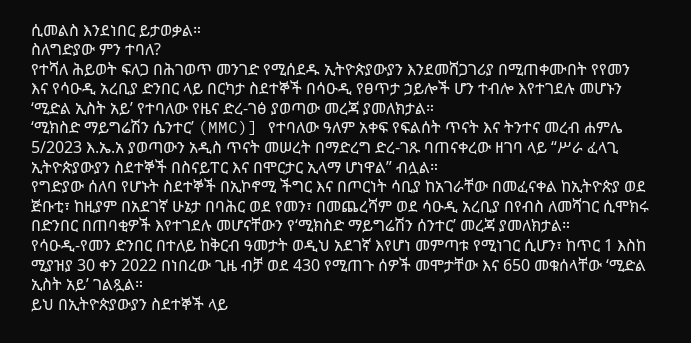ሲመልስ እንደነበር ይታወቃል።
ስለግድያው ምን ተባለ?
የተሻለ ሕይወት ፍለጋ በሕገወጥ መንገድ የሚሰደዱ ኢትዮጵያውያን እንደመሸጋገሪያ በሚጠቀሙበት የየመን እና የሳዑዲ አረቢያ ድንበር ላይ በርካታ ስደተኞች በሳዑዲ የፀጥታ ኃይሎች ሆን ተብሎ እየተገደሉ መሆኑን ‘ሚድል ኢስት አይ’ የተባለው የዜና ድረ-ገፅ ያወጣው መረጃ ያመለክታል።
‘ሚክስድ ማይግሬሽን ሴንተር’ (MMC)] የተባለው ዓለም አቀፍ የፍልሰት ጥናት እና ትንተና መረብ ሐምሌ 5/2023 እ.ኤ.አ ያወጣውን አዲስ ጥናት መሠረት በማድረግ ድረ-ገጹ ባጠናቀረው ዘገባ ላይ “ሥራ ፈላጊ ኢትዮጵያውያን ስደተኞች በስናይፐር እና በሞርታር ኢላማ ሆነዋል” ብሏል።
የግድያው ሰለባ የሆኑት ስደተኞች በኢኮኖሚ ችግር እና በጦርነት ሳቢያ ከአገራቸው በመፈናቀል ከኢትዮጵያ ወደ ጅቡቲ፣ ከዚያም በአደገኛ ሁኔታ በባሕር ወደ የመን፣ በመጨረሻም ወደ ሳዑዲ አረቢያ በየብስ ለመሻገር ሲሞክሩ በድንበር በጠባቂዎች እየተገደሉ መሆናቸውን የ‘ሚክስድ ማይግሬሽን ሰንተር’ መረጃ ያመለክታል።
የሳዑዲ-የመን ድንበር በተለይ ከቅርብ ዓመታት ወዲህ አደገኛ እየሆነ መምጣቱ የሚነገር ሲሆን፣ ከጥር 1 እስከ ሚያዝያ 30 ቀን 2022 በነበረው ጊዜ ብቻ ወደ 430 የሚጠጉ ሰዎች መሞታቸው እና 650 መቁሰላቸው ‘ሚድል ኢስት አይ’ ገልጿል።
ይህ በኢትዮጵያውያን ስደተኞች ላይ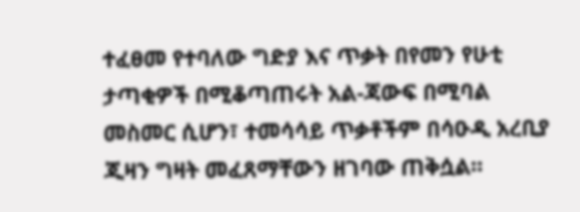ተፈፀመ የተባለው ግድያ እና ጥቃት በየመን የሁቲ ታጣቂዎች በሚቆጣጠሩት አል-ጃውፍ በሚባል መስመር ሲሆን፣ ተመሳሳይ ጥቃቶችም በሳዑዲ አረቢያ ጂዛን ግዛት መፈጸማቸውን ዘገባው ጠቅሷል።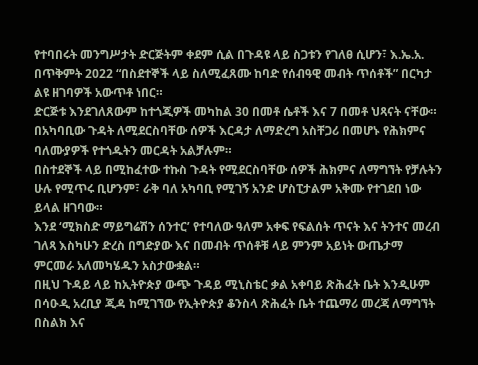የተባበሩት መንግሥታት ድርጅትም ቀደም ሲል በጉዳዩ ላይ ስጋቱን የገለፀ ሲሆን፣ እ.ኤ.አ. በጥቅምት 2022 “በስደተኞች ላይ ስለሚፈጸሙ ከባድ የሰብዓዊ መብት ጥሰቶች” በርካታ ልዩ ዘገባዎች አውጥቶ ነበር።
ድርጅቱ እንደገለጸውም ከተጎጂዎች መካከል 30 በመቶ ሴቶች እና 7 በመቶ ህጻናት ናቸው።
በአካባቢው ጉዳት ለሚደርስባቸው ሰዎች እርዳታ ለማድረግ አስቸጋሪ በመሆኑ የሕክምና ባለሙያዎች የተጎዱትን መርዳት አልቻሉም።
በስተደኞች ላይ በሚከፈተው ተኩስ ጉዳት የሚደርስባቸው ሰዎች ሕክምና ለማግኘት የቻሉትን ሁሉ የሚጥሩ ቢሆንም፣ ራቅ ባለ አካባቢ የሚገኝ አንድ ሆስፒታልም አቅሙ የተገደበ ነው ይላል ዘገባው።
እንደ ‘ሚክስድ ማይግሬሽን ሰንተር’ የተባለው ዓለም አቀፍ የፍልሰት ጥናት እና ትንተና መረብ ገለጻ እስካሁን ድረስ በግድያው እና በመብት ጥሰቶቹ ላይ ምንም አይነት ውጤታማ ምርመራ አለመካሄዱን አስታውቋል።
በዚህ ጉዳይ ላይ ከኢትዮጵያ ውጭ ጉዳይ ሚኒስቴር ቃል አቀባይ ጽሕፈት ቤት እንዲሁም በሳዑዲ አረቢያ ጂዳ ከሚገኘው የኢትዮጵያ ቆንስላ ጽሕፈት ቤት ተጨማሪ መረጃ ለማግኘት በስልክ እና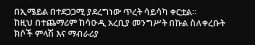በኢሜይል በተደጋጋሚ ያደረግነው ጥረት ሳይሳካ ቀርቷል።
ከዚህ በተጨማሪም ከሳዑዲ አረቢያ መንግሥት በኩል ስለቀረቡት ክሶች ምላሽ እና ማብራሪያ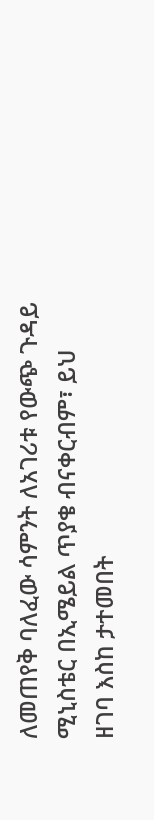ለመጠየቅ ባለፈው ሳምንት ለአገሪቱ የውጭ ጉዳይ ሚኒስቴር በኢሜይል ጥያቄ ብናቀርብም፣ ይህ ዘገባ እስከ ታተመበት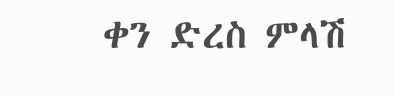ቀን ድረስ ምላሽ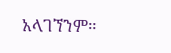አላገኘንም።